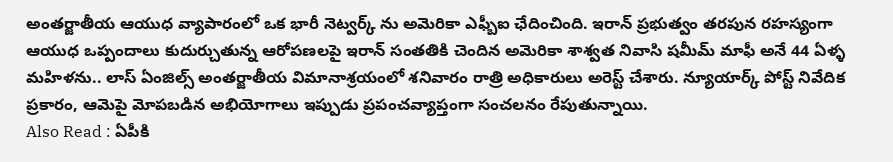అంతర్జాతీయ ఆయుధ వ్యాపారంలో ఒక భారీ నెట్వర్క్ ను అమెరికా ఎఫ్బీఐ ఛేదించింది. ఇరాన్ ప్రభుత్వం తరపున రహస్యంగా ఆయుధ ఒప్పందాలు కుదుర్చుతున్న ఆరోపణలపై ఇరాన్ సంతతికి చెందిన అమెరికా శాశ్వత నివాసి షమీమ్ మాఫీ అనే 44 ఏళ్ళ మహిళను.. లాస్ ఏంజిల్స్ అంతర్జాతీయ విమానాశ్రయంలో శనివారం రాత్రి అధికారులు అరెస్ట్ చేశారు. న్యూయార్క్ పోస్ట్ నివేదిక ప్రకారం, ఆమెపై మోపబడిన అభియోగాలు ఇప్పుడు ప్రపంచవ్యాప్తంగా సంచలనం రేపుతున్నాయి.
Also Read : ఏపీకి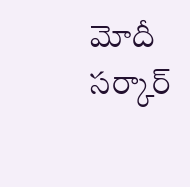మోదీ సర్కార్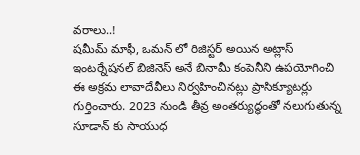వరాలు..!
షమీమ్ మాఫీ, ఒమన్ లో రిజిస్టర్ అయిన అట్లాస్ ఇంటర్నేషనల్ బిజినెస్ అనే బినామీ కంపెనీని ఉపయోగించి ఈ అక్రమ లావాదేవీలు నిర్వహించినట్లు ప్రాసిక్యూటర్లు గుర్తించారు. 2023 నుండి తీవ్ర అంతర్యుద్ధంతో నలుగుతున్న సూడాన్ కు సాయుధ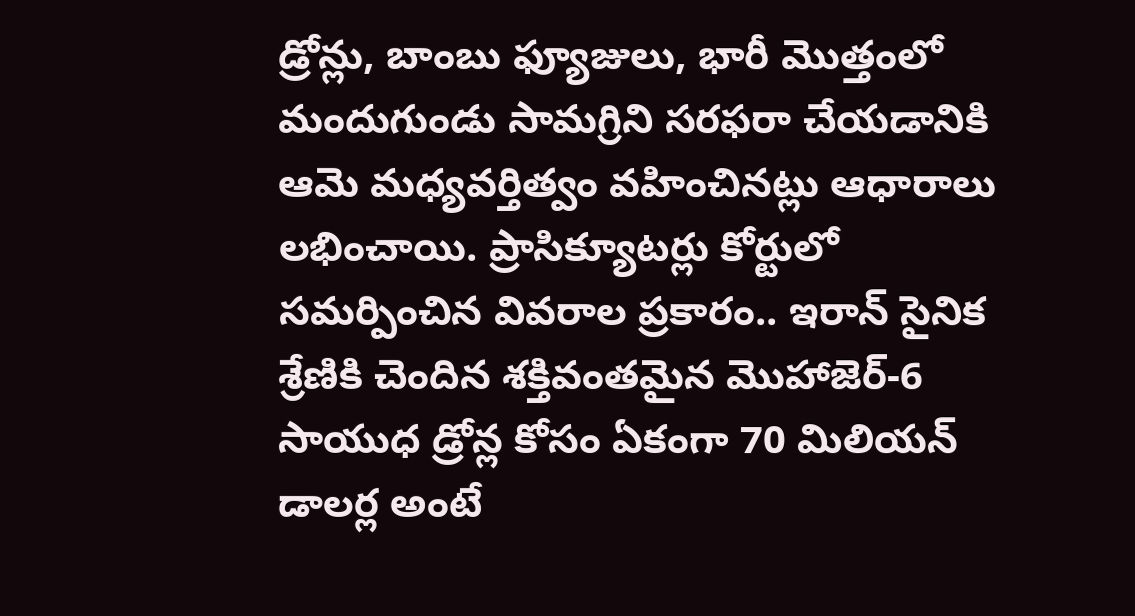డ్రోన్లు, బాంబు ఫ్యూజులు, భారీ మొత్తంలో మందుగుండు సామగ్రిని సరఫరా చేయడానికి ఆమె మధ్యవర్తిత్వం వహించినట్లు ఆధారాలు లభించాయి. ప్రాసిక్యూటర్లు కోర్టులో సమర్పించిన వివరాల ప్రకారం.. ఇరాన్ సైనిక శ్రేణికి చెందిన శక్తివంతమైన మొహాజెర్-6 సాయుధ డ్రోన్ల కోసం ఏకంగా 70 మిలియన్ డాలర్ల అంటే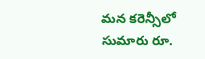మన కరెన్సీలో సుమారు రూ.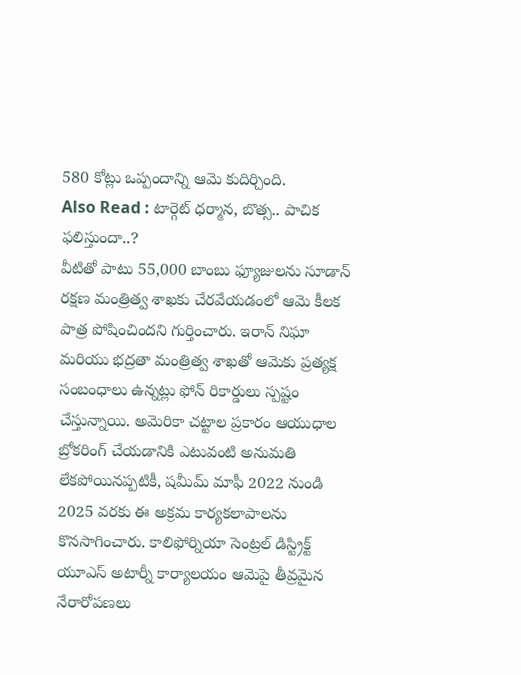580 కోట్లు ఒప్పందాన్ని ఆమె కుదిర్చింది.
Also Read : టార్గెట్ ధర్మాన, బొత్స.. పాచిక ఫలిస్తుందా..?
వీటితో పాటు 55,000 బాంబు ఫ్యూజులను సూడాన్ రక్షణ మంత్రిత్వ శాఖకు చేరవేయడంలో ఆమె కీలక పాత్ర పోషించిందని గుర్తించారు. ఇరాన్ నిఘా మరియు భద్రతా మంత్రిత్వ శాఖతో ఆమెకు ప్రత్యక్ష సంబంధాలు ఉన్నట్లు ఫోన్ రికార్డులు స్పష్టం చేస్తున్నాయి. అమెరికా చట్టాల ప్రకారం ఆయుధాల బ్రోకరింగ్ చేయడానికి ఎటువంటి అనుమతి లేకపోయినప్పటికీ, షమీమ్ మాఫీ 2022 నుండి 2025 వరకు ఈ అక్రమ కార్యకలాపాలను కొనసాగించారు. కాలిఫోర్నియా సెంట్రల్ డిస్ట్రిక్ట్ యూఎస్ అటార్నీ కార్యాలయం ఆమెపై తీవ్రమైన నేరారోపణలు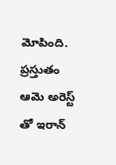మోపింది. ప్రస్తుతం ఆమె అరెస్ట్ తో ఇరాన్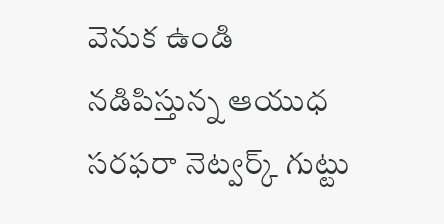వెనుక ఉండి నడిపిస్తున్న ఆయుధ సరఫరా నెట్వర్క్ గుట్టు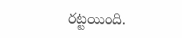రట్టయింది.